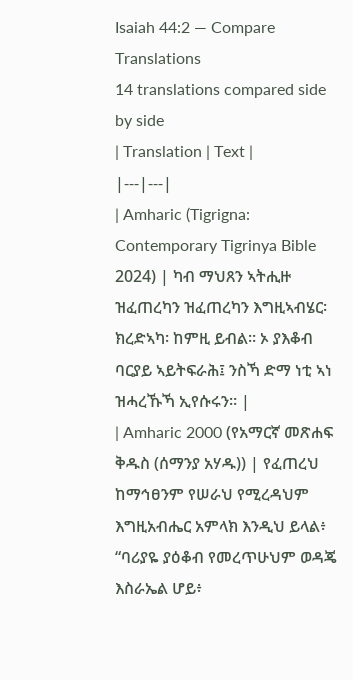Isaiah 44:2 — Compare Translations
14 translations compared side by side
| Translation | Text |
|---|---|
| Amharic (Tigrigna: Contemporary Tigrinya Bible 2024) | ካብ ማህጸን ኣትሒዙ ዝፈጠረካን ዝፈጠረካን እግዚኣብሄር፡ ክረድኣካ፡ ከምዚ ይብል። ኦ ያእቆብ ባርያይ ኣይትፍራሕ፤ ንስኻ ድማ ነቲ ኣነ ዝሓረኹኻ ኢየሱሩን። |
| Amharic 2000 (የአማርኛ መጽሐፍ ቅዱስ (ሰማንያ አሃዱ)) | የፈጠረህ ከማኅፀንም የሠራህ የሚረዳህም እግዚአብሔር አምላክ እንዲህ ይላል፥ “ባሪያዬ ያዕቆብ የመረጥሁህም ወዳጄ እስራኤል ሆይ፥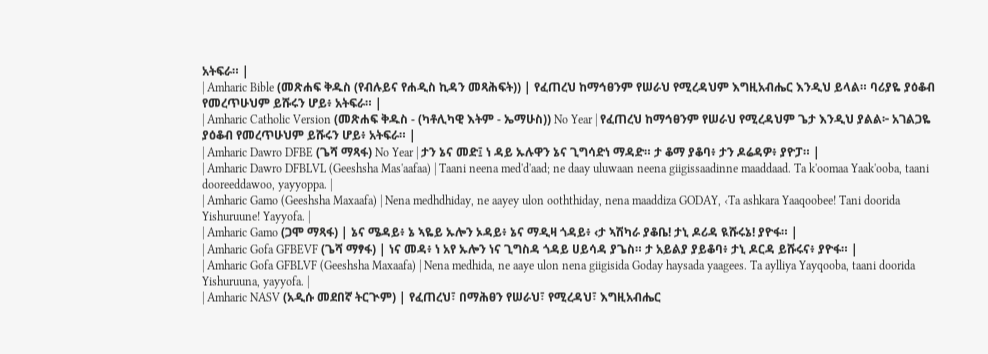አትፍራ። |
| Amharic Bible (መጽሐፍ ቅዱስ (የብሉይና የሐዲስ ኪዳን መጻሕፍት)) | የፈጠረህ ከማኅፀንም የሠራህ የሚረዳህም እግዚአብሔር እንዲህ ይላል። ባሪያዬ ያዕቆብ የመረጥሁህም ይሹሩን ሆይ፥ አትፍራ። |
| Amharic Catholic Version (መጽሐፍ ቅዱስ - (ካቶሊካዊ እትም - ኤማሁስ)) No Year | የፈጠረህ ከማኅፀንም የሠራህ የሚረዳህም ጌታ እንዲህ ያልል፦ አገልጋዬ ያዕቆብ የመረጥሁህም ይሹሩን ሆይ፥ አትፍራ። |
| Amharic Dawro DFBE (ጌሻ ማጻፋ) No Year | ታን ኔና መድ፤ ነ ዳይ ኡሉዋን ኔና ጊግሳድነ ማዳድ። ታ ቆማ ያቆባ፥ ታን ዶሬዳዎ፥ ያዮፓ። |
| Amharic Dawro DFBLVL (Geeshsha Mas'aafaa) | Taani neena med'd'aad; ne daay uluwaan neena giigissaadinne maaddaad. Ta k'oomaa Yaak'ooba, taani dooreeddawoo, yayyoppa. |
| Amharic Gamo (Geeshsha Maxaafa) | Nena medhdhiday, ne aayey ulon ooththiday, nena maaddiza GODAY, ‹Ta ashkara Yaaqoobee! Tani doorida Yishuruune! Yayyofa. |
| Amharic Gamo (ጋሞ ማጻፋ) | ኔና ሜዳይ፥ ኔ ኣዬይ ኡሎን ኦዳይ፥ ኔና ማዲዛ ጎዳይ፥ ‹ታ ኣሽካራ ያቆቤ! ታኒ ዶሪዳ ዪሹሩኔ! ያዮፋ። |
| Amharic Gofa GFBEVF (ጌሻ ማፃፋ) | ነና መዳ፥ ነ አየ ኡሎን ነና ጊግስዳ ጎዳይ ሀይሳዳ ያጌስ። ታ አይልያ ያይቆባ፥ ታኒ ዶርዳ ይሹሩና፥ ያዮፋ። |
| Amharic Gofa GFBLVF (Geeshsha Maxaafa) | Nena medhida, ne aaye ulon nena giigisida Goday haysada yaagees. Ta aylliya Yayqooba, taani doorida Yishuruuna, yayyofa. |
| Amharic NASV (አዲሱ መደበኛ ትርጒም) | የፈጠረህ፣ በማሕፀን የሠራህ፣ የሚረዳህ፣ እግዚአብሔር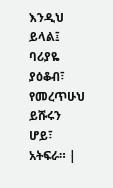እንዲህ ይላል፤ ባሪያዬ ያዕቆብ፣ የመረጥሁህ ይሹሩን ሆይ፣ አትፍራ። |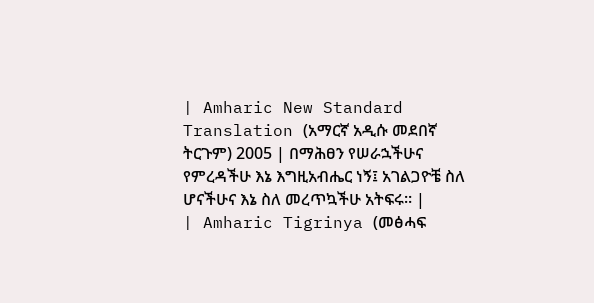| Amharic New Standard Translation (አማርኛ አዲሱ መደበኛ ትርጉም) 2005 | በማሕፀን የሠራኋችሁና የምረዳችሁ እኔ እግዚአብሔር ነኝ፤ አገልጋዮቼ ስለ ሆናችሁና እኔ ስለ መረጥኳችሁ አትፍሩ። |
| Amharic Tigrinya (መፅሓፍ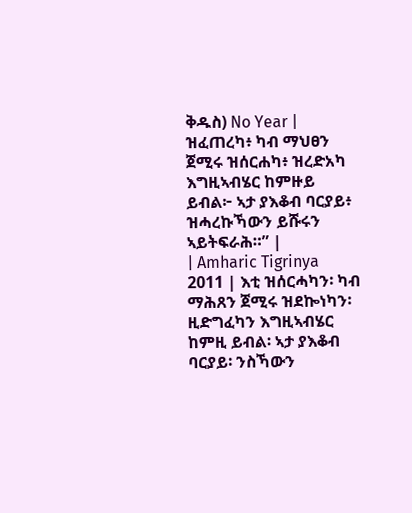ቅዱስ) No Year | ዝፈጠረካ፥ ካብ ማህፀን ጀሚሩ ዝሰርሐካ፥ ዝረድአካ እግዚኣብሄር ከምዙይ ይብል፦ ኣታ ያእቆብ ባርያይ፥ ዝሓረኩኻውን ይሹሩን ኣይትፍራሕ።” |
| Amharic Tigrinya 2011 | እቲ ዝሰርሓካን፡ ካብ ማሕጸን ጀሚሩ ዝደኰነካን፡ ዚድግፈካን እግዚኣብሄር ከምዚ ይብል፡ ኣታ ያእቆብ ባርያይ፡ ንስኻውን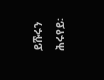ይሹሩን ሕሩየይ፡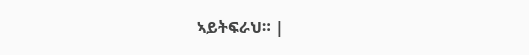ኣይትፍራህ። |